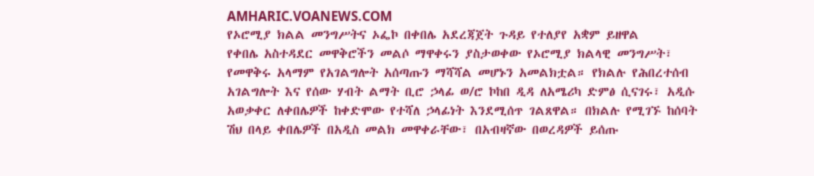AMHARIC.VOANEWS.COM
የኦሮሚያ ክልል መንግሥትና ኦፌኮ በቀበሌ አደረጃጀት ጉዳይ የተለያየ አቋም ይዘዋል
የቀበሌ አስተዳደር መዋቅሮችን መልሶ ማዋቀሩን ያስታወቀው የኦሮሚያ ክልላዊ መንግሥት፣ የመዋቅሩ አላማም የአገልግሎት አሰጣጡን ማሻሻል መሆኑን አመልክቷል። የክልሉ የሕበረተሰብ አገልግሎት እና የሰው ሃብት ልማት ቢሮ ኃላፊ ወ/ሮ ኮከበ ዲዳ ለአሜሪካ ድምፅ ሲናገሩ፣ አዲሱ አወቃቀር ለቀበሌዎች ከቀድሞው የተሻለ ኃላፊነት እንደሚሰጥ ገልጸዋል። በክልሉ የሚገኙ ከሰባት ሽህ በላይ ቀበሌዎች በአዲስ መልክ መዋቀራቸው፣ በአብዛኛው በወረዳዎች ይሰጡ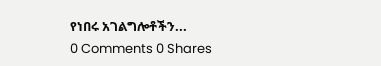የነበሩ አገልግሎቶችን...
0 Comments 0 Shares